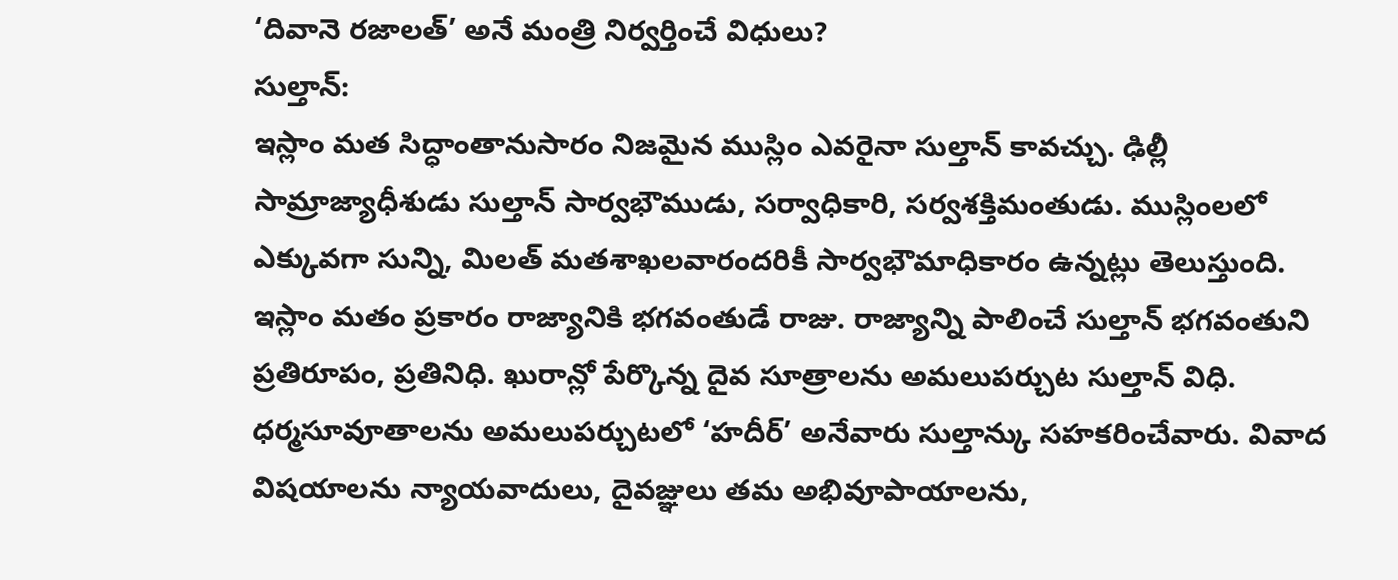‘దివానె రజాలత్’ అనే మంత్రి నిర్వర్తించే విధులు?
సుల్తాన్:
ఇస్లాం మత సిద్ధాంతానుసారం నిజమైన ముస్లిం ఎవరైనా సుల్తాన్ కావచ్చు. ఢిల్లీ సామ్రాజ్యాధీశుడు సుల్తాన్ సార్వభౌముడు, సర్వాధికారి, సర్వశక్తిమంతుడు. ముస్లింలలో ఎక్కువగా సున్ని, మిలత్ మతశాఖలవారందరికీ సార్వభౌమాధికారం ఉన్నట్లు తెలుస్తుంది. ఇస్లాం మతం ప్రకారం రాజ్యానికి భగవంతుడే రాజు. రాజ్యాన్ని పాలించే సుల్తాన్ భగవంతుని ప్రతిరూపం, ప్రతినిధి. ఖురాన్లో పేర్కొన్న దైవ సూత్రాలను అమలుపర్చుట సుల్తాన్ విధి. ధర్మసూవూతాలను అమలుపర్చుటలో ‘హదీర్’ అనేవారు సుల్తాన్కు సహకరించేవారు. వివాద విషయాలను న్యాయవాదులు, దైవజ్ఞులు తమ అభివూపాయాలను,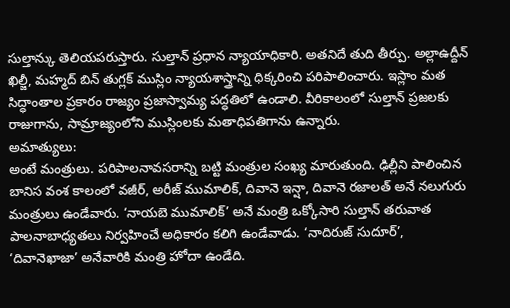సుల్తాన్కు తెలియపరుస్తారు. సుల్తాన్ ప్రధాన న్యాయాధికారి. అతనిదే తుది తీర్పు. అల్లాఉద్దీన్ ఖిల్జీ, మహ్మద్ బిన్ తుగ్లక్ ముస్లిం న్యాయశాస్త్రాన్ని ధిక్కరించి పరిపాలించారు. ఇస్లాం మత సిద్ధాంతాల ప్రకారం రాజ్యం ప్రజాస్వామ్య పద్ధతిలో ఉండాలి. వీరికాలంలో సుల్తాన్ ప్రజలకు రాజుగాను, సామ్రాజ్యంలోని ముస్లింలకు మతాధిపతిగాను ఉన్నారు.
అమాత్యులు:
అంటే మంత్రులు. పరిపాలనావసరాన్ని బట్టి మంత్రుల సంఖ్య మారుతుంది. ఢిల్లీని పాలించిన బానిస వంశ కాలంలో వజీర్, అరీజ్ ముమాలిక్, దివానె ఇన్షా, దివానె రజాలత్ అనే నలుగురు మంత్రులు ఉండేవారు. ‘నాయబె ముమాలిక్’ అనే మంత్రి ఒక్కోసారి సుల్తాన్ తరువాత పాలనాబాధ్యతలు నిర్వహించే అధికారం కలిగి ఉండేవాడు. ‘నాదిరుజ్ సుదూర్’, ‘దివానెఖాజా’ అనేవారికి మంత్రి హోదా ఉండేది.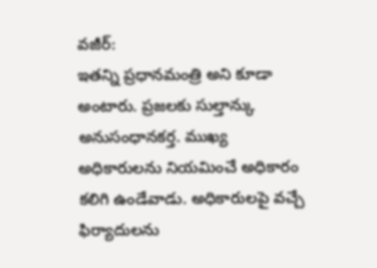వజీర్:
ఇతన్ని ప్రధానమంత్రి అని కూడా అంటారు. ప్రజలకు సుల్తాన్కు అనుసంధానకర్త. ముఖ్య అధికారులను నియమించే అధికారం కలిగి ఉండేవాడు. అధికారులపై వచ్చే ఫిర్యాదులను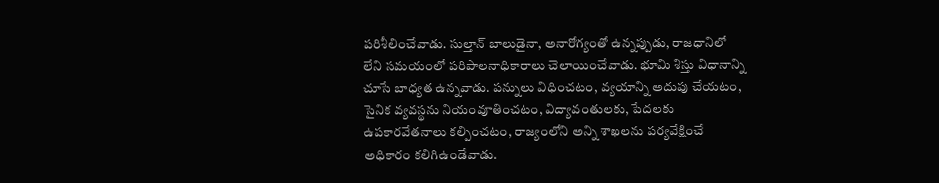పరిశీలించేవాడు. సుల్తాన్ బాలుడైనా, అనారోగ్యంతో ఉన్నప్పుడు, రాజధానిలో లేని సమయంలో పరిపాలనాధికారాలు చెలాయించేవాడు. భూమి శిస్తు విధానాన్ని చూసే బాధ్యత ఉన్నవాడు. పన్నులు విధించటం, వ్యయాన్ని అదుపు చేయటం, సైనిక వ్యవస్థను నియంవూతించటం, విద్యావంతులకు, పేదలకు ఉపకారవేతనాలు కల్పించటం, రాజ్యంలోని అన్ని శాఖలను పర్యవేక్షించే అధికారం కలిగిఉండేవాడు.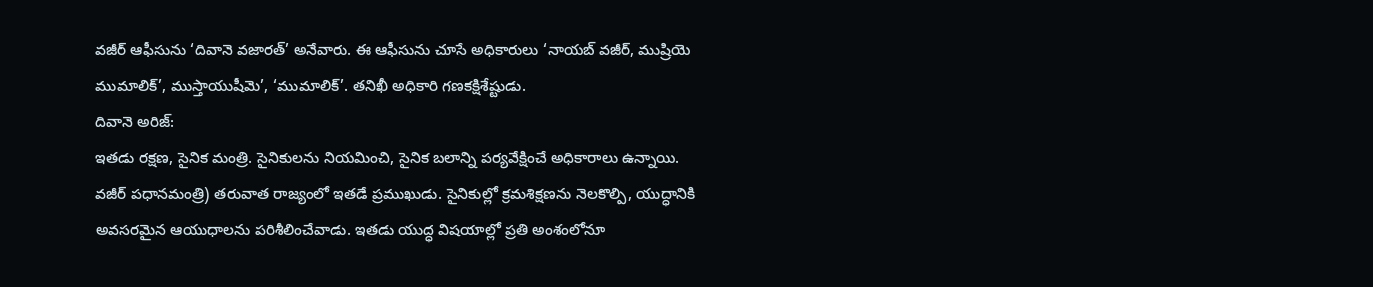వజీర్ ఆఫీసును ‘దివానె వజారత్’ అనేవారు. ఈ ఆఫీసును చూసే అధికారులు ‘నాయబ్ వజీర్, ముష్రియె ముమాలిక్’, ముస్తాయుషీమె’, ‘ముమాలిక్’. తనిఖీ అధికారి గణకక్షిశేష్టుడు.
దివానె అరిజ్:
ఇతడు రక్షణ, సైనిక మంత్రి. సైనికులను నియమించి, సైనిక బలాన్ని పర్యవేక్షించే అధికారాలు ఉన్నాయి. వజీర్ పధానమంత్రి) తరువాత రాజ్యంలో ఇతడే ప్రముఖుడు. సైనికుల్లో క్రమశిక్షణను నెలకొల్పి, యుద్ధానికి అవసరమైన ఆయుధాలను పరిశీలించేవాడు. ఇతడు యుద్ధ విషయాల్లో ప్రతి అంశంలోనూ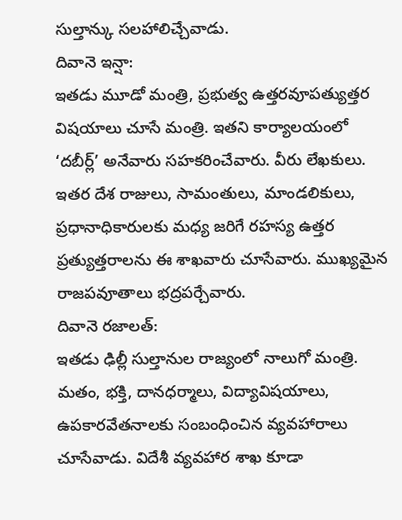సుల్తాన్కు సలహాలిచ్చేవాడు.
దివానె ఇన్షా:
ఇతడు మూడో మంత్రి, ప్రభుత్వ ఉత్తరవూపత్యుత్తర విషయాలు చూసే మంత్రి. ఇతని కార్యాలయంలో ‘దబీర్ల్’ అనేవారు సహకరించేవారు. వీరు లేఖకులు. ఇతర దేశ రాజులు, సామంతులు, మాండలికులు, ప్రధానాధికారులకు మధ్య జరిగే రహస్య ఉత్తర ప్రత్యుత్తరాలను ఈ శాఖవారు చూసేవారు. ముఖ్యమైన రాజపవూతాలు భద్రపర్చేవారు.
దివానె రజాలత్:
ఇతడు ఢిల్లీ సుల్తానుల రాజ్యంలో నాలుగో మంత్రి. మతం, భక్తి, దానధర్మాలు, విద్యావిషయాలు, ఉపకారవేతనాలకు సంబంధించిన వ్యవహారాలు చూసేవాడు. విదేశీ వ్యవహార శాఖ కూడా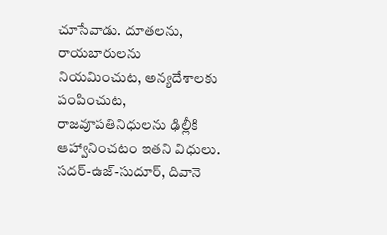చూసేవాడు. దూతలను, రాయబారులను నియమించుట, అన్యదేశాలకు పంపించుట, రాజవూపతినిధులను ఢిల్లీకి ఆహ్వానించటం ఇతని విధులు.
సదర్-ఉజ్-సుదూర్, దివానె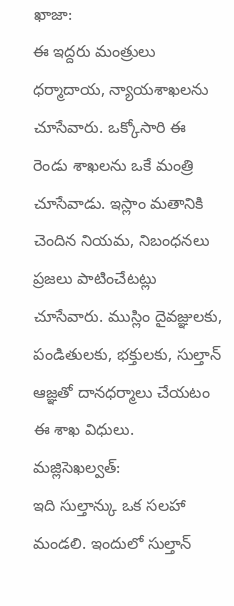ఖాజా:
ఈ ఇద్దరు మంత్రులు ధర్మాదాయ, న్యాయశాఖలను చూసేవారు. ఒక్కోసారి ఈ రెండు శాఖలను ఒకే మంత్రి చూసేవాడు. ఇస్లాం మతానికి చెందిన నియమ, నిబంధనలు ప్రజలు పాటించేటట్లు చూసేవారు. ముస్లిం దైవజ్ఞులకు, పండితులకు, భక్తులకు, సుల్తాన్ ఆజ్ఞతో దానధర్మాలు చేయటం ఈ శాఖ విధులు.
మజ్లిసెఖల్వత్:
ఇది సుల్తాన్కు ఒక సలహా మండలి. ఇందులో సుల్తాన్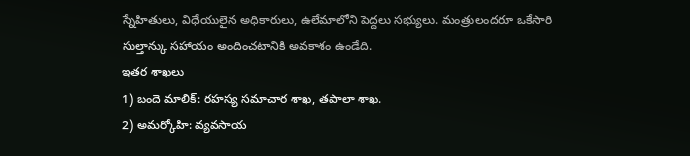స్నేహితులు, విధేయులైన అధికారులు, ఉలేమాలోని పెద్దలు సభ్యులు. మంత్రులందరూ ఒకేసారి సుల్తాన్కు సహాయం అందించటానికి అవకాశం ఉండేది.
ఇతర శాఖలు
1) బందె మాలిక్: రహస్య సమాచార శాఖ, తపాలా శాఖ.
2) అమర్కోహి: వ్యవసాయ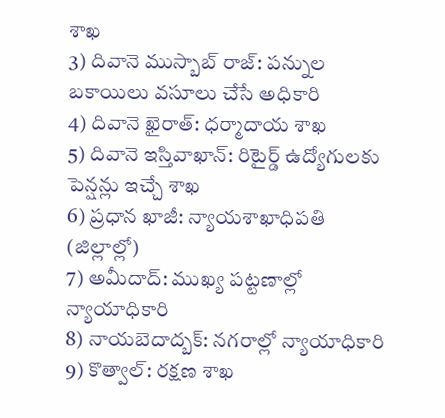శాఖ
3) దివానె ముస్బాబ్ రాజ్: పన్నుల బకాయిలు వసూలు చేసే అధికారి
4) దివానె ఖైరాత్: ధర్మాదాయ శాఖ
5) దివానె ఇస్తివాఖాన్: రిటైర్డ్ ఉద్యోగులకు పెన్షన్లు ఇచ్చే శాఖ
6) ప్రధాన ఖాజీ: న్యాయశాఖాధిపతి (జిల్లాల్లో)
7) అమీదాద్: ముఖ్య పట్టణాల్లో న్యాయాధికారి
8) నాయబెదాద్బక్: నగరాల్లో న్యాయాధికారి
9) కొత్వాల్: రక్షణ శాఖ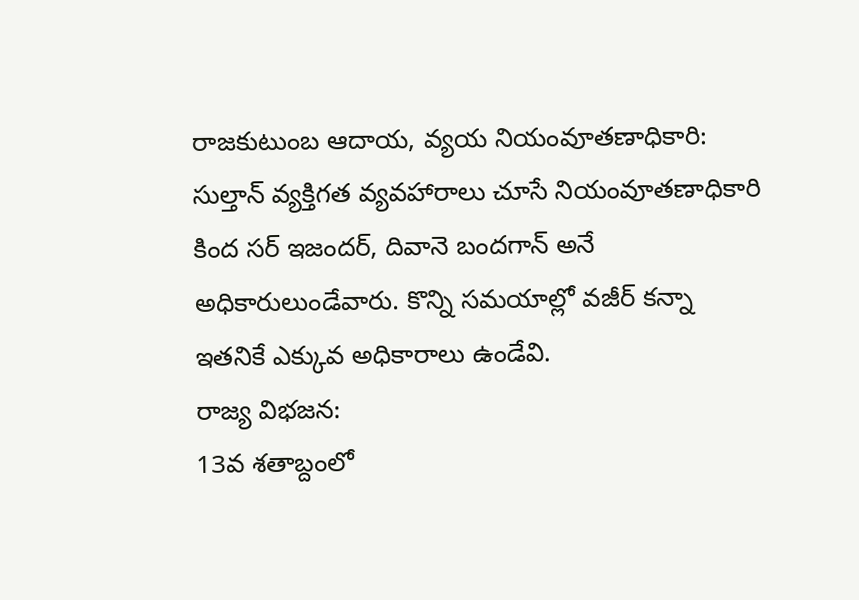రాజకుటుంబ ఆదాయ, వ్యయ నియంవూతణాధికారి:
సుల్తాన్ వ్యక్తిగత వ్యవహారాలు చూసే నియంవూతణాధికారి కింద సర్ ఇజందర్, దివానె బందగాన్ అనే అధికారులుండేవారు. కొన్ని సమయాల్లో వజీర్ కన్నా ఇతనికే ఎక్కువ అధికారాలు ఉండేవి.
రాజ్య విభజన:
13వ శతాబ్దంలో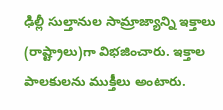ఢిల్లీ సుల్తానుల సామ్రాజ్యాన్ని ఇక్తాలు (రాష్ట్రాలు)గా విభజించారు. ఇక్తాల పాలకులను ముక్తీలు అంటారు.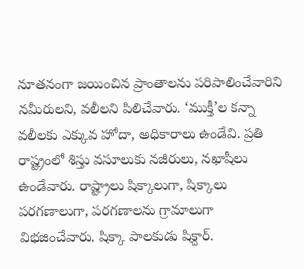నూతనంగా జయించిన ప్రాంతాలను పరిపాలించేవారిని నమీరులని, వలీలని పిలిచేవారు. ‘ముక్తీ’ల కన్నా వలీలకు ఎక్కువ హోదా, అధికారాలు ఉండేవి. ప్రతి రాష్ట్రంలో శిస్తు వసూలుకు నజీరులు, నఖాషీలు ఉండేవారు. రాష్ట్రాలు షిక్కాలుగా, షిక్కాలు పరగణాలుగా, పరగణాలను గ్రామాలుగా విభజించేవారు. షిక్కా పాలకుడు షిక్దార్.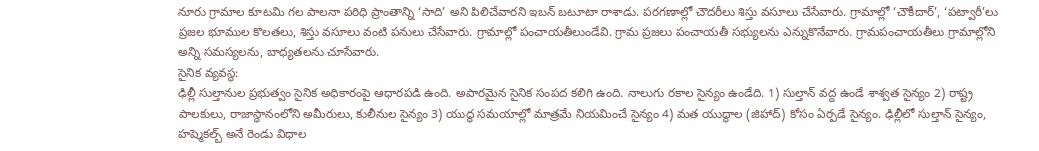నూరు గ్రామాల కూటమి గల పాలనా పరిధి ప్రాంతాన్ని ‘సాది’ అని పిలిచేవారని ఇబన్ బటూటా రాశాడు. పరగణాల్లో చౌదరీలు శిస్తు వసూలు చేసేవారు. గ్రామాల్లో ‘చౌకీదార్’, ‘పట్వారీ’లు ప్రజల భూముల కొలతలు, శిస్తు వసూలు వంటి పనులు చేసేవారు. గ్రామాల్లో పంచాయతీలుండేవి. గ్రామ ప్రజలు పంచాయతీ సభ్యులను ఎన్నుకొనేవారు. గ్రామపంచాయతీలు గ్రామాల్లోని అన్ని సమస్యలను, బాధ్యతలను చూసేవారు.
సైనిక వ్యవస్థ:
ఢిల్లీ సుల్తానుల ప్రభుత్వం సైనిక అధికారంపై ఆధారపడి ఉంది. అపారమైన సైనిక సంపద కలిగి ఉంది. నాలుగు రకాల సైన్యం ఉండేది. 1) సుల్తాన్ వద్ద ఉండే శాశ్వత సైన్యం 2) రాష్ట్ర పాలకులు, రాజాస్థానంలోని అమీరులు, కులీనుల సైన్యం 3) యుద్ధ సమయాల్లో మాత్రమే నియమించే సైన్యం 4) మత యుద్ధాల (జిహాద్) కోసం ఏర్పడే సైన్యం. ఢిల్లీలో సుల్తాన్ సైన్యం, హష్మెకల్బ్ అనే రెండు విధాల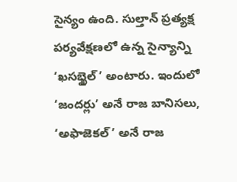సైన్యం ఉంది. సుల్తాన్ ప్రత్యక్ష పర్యవేక్షణలో ఉన్న సైన్యాన్ని ‘ఖసబ్ఖైల్’ అంటారు. ఇందులో ‘జందర్లు’ అనే రాజ బానిసలు, ‘అఫాజెకల్’ అనే రాజ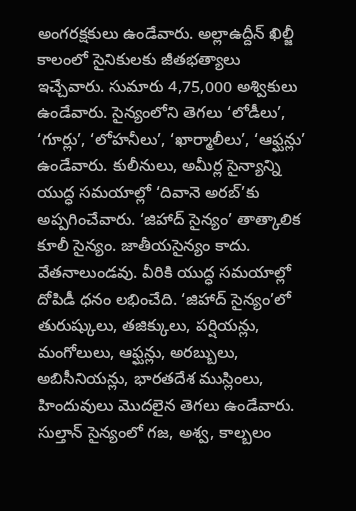అంగరక్షకులు ఉండేవారు. అల్లాఉద్దీన్ ఖిల్జీ కాలంలో సైనికులకు జీతభత్యాలు ఇచ్చేవారు. సుమారు 4,75,000 అశ్వికులు ఉండేవారు. సైన్యంలోని తెగలు ‘లోడీలు’, ‘గూర్లు’, ‘లోహనీలు’, ‘ఖార్మాలీలు’, ‘ఆఫ్ఘన్లు’ ఉండేవారు. కులీనులు, అమీర్ల సైన్యాన్ని యుద్ధ సమయాల్లో ‘దివానె అరబ్’కు అప్పగించేవారు. ‘జిహాద్ సైన్యం’ తాత్కాలిక కూలీ సైన్యం. జాతీయసైన్యం కాదు. వేతనాలుండవు. వీరికి యుద్ధ సమయాల్లో దోపిడీ ధనం లభించేది. ‘జిహాద్ సైన్యం’లో తురుష్కులు, తజిక్కులు, పర్షియన్లు, మంగోలులు, ఆఫ్ఘన్లు, అరబ్బులు, అబిసీనియన్లు, భారతదేశ ముస్లింలు, హిందువులు మొదలైన తెగలు ఉండేవారు. సుల్తాన్ సైన్యంలో గజ, అశ్వ, కాల్బలం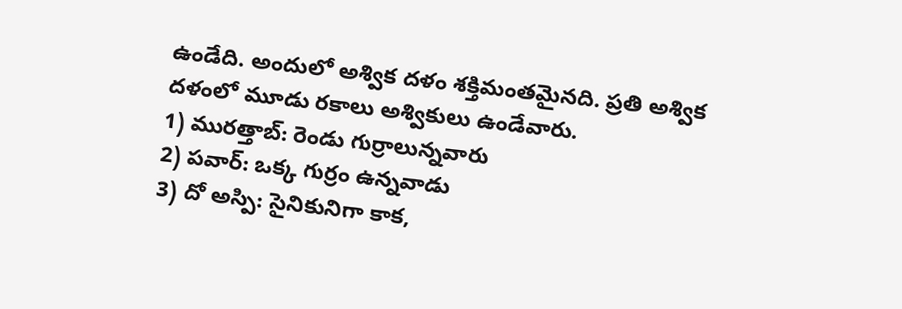ఉండేది. అందులో అశ్విక దళం శక్తిమంతమైనది. ప్రతి అశ్విక దళంలో మూడు రకాలు అశ్వికులు ఉండేవారు.
1) మురత్తాబ్: రెండు గుర్రాలున్నవారు
2) పవార్: ఒక్క గుర్రం ఉన్నవాడు
3) దో అస్పి: సైనికునిగా కాక,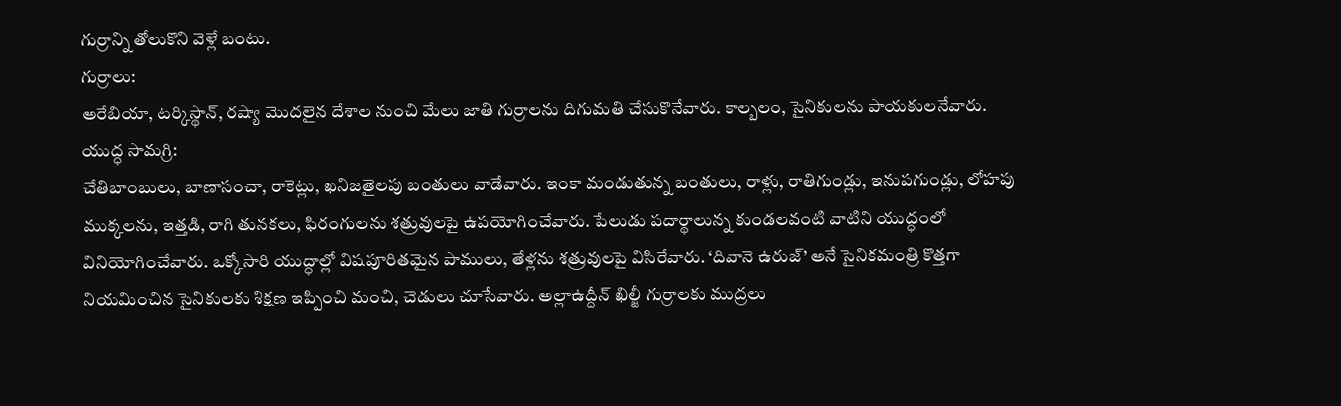గుర్రాన్ని తోలుకొని వెళ్లే బంటు.
గుర్రాలు:
అరేబియా, టర్కిస్థాన్, రష్యా మొదలైన దేశాల నుంచి మేలు జాతి గుర్రాలను దిగుమతి చేసుకొనేవారు. కాల్బలం, సైనికులను పాయకులనేవారు.
యుద్ధ సామగ్రి:
చేతిబాంబులు, బాణాసంచా, రాకెట్లు, ఖనిజతైలపు బంతులు వాడేవారు. ఇంకా మండుతున్న బంతులు, రాళ్లు, రాతిగుండ్లు, ఇనుపగుండ్లు, లోహపు ముక్కలను, ఇత్తడి, రాగి తునకలు, ఫిరంగులను శత్రువులపై ఉపయోగించేవారు. పేలుడు పదార్థాలున్న కుండలవంటి వాటిని యుద్ధంలో వినియోగించేవారు. ఒక్కోసారి యుద్ధాల్లో విషపూరితమైన పాములు, తేళ్లను శత్రువులపై విసిరేవారు. ‘దివానె ఉరుజ్’ అనే సైనికమంత్రి కొత్తగా నియమించిన సైనికులకు శిక్షణ ఇప్పించి మంచి, చెడులు చూసేవారు. అల్లాఉద్దీన్ ఖిల్జీ గుర్రాలకు ముద్రలు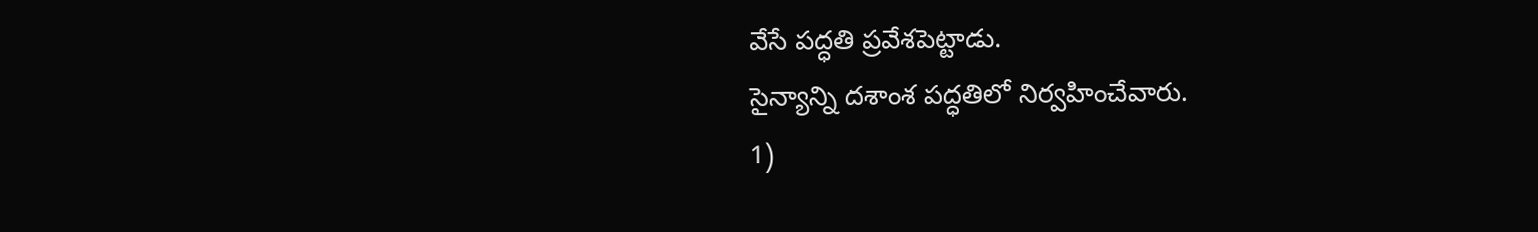వేసే పద్ధతి ప్రవేశపెట్టాడు.
సైన్యాన్ని దశాంశ పద్ధతిలో నిర్వహించేవారు.
1)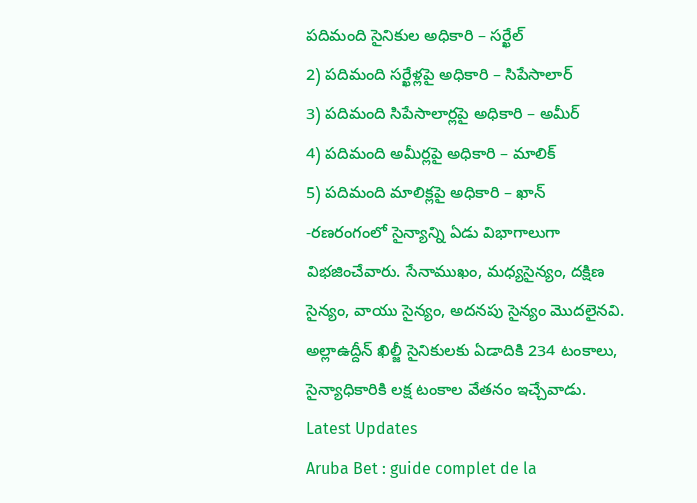పదిమంది సైనికుల అధికారి – సర్ఖేల్
2) పదిమంది సర్ఖేళ్లపై అధికారి – సిపేసాలార్
3) పదిమంది సిపేసాలార్లపై అధికారి – అమీర్
4) పదిమంది అమీర్లపై అధికారి – మాలిక్
5) పదిమంది మాలిక్లపై అధికారి – ఖాన్
-రణరంగంలో సైన్యాన్ని ఏడు విభాగాలుగా విభజించేవారు. సేనాముఖం, మధ్యసైన్యం, దక్షిణ సైన్యం, వాయు సైన్యం, అదనపు సైన్యం మొదలైనవి. అల్లాఉద్దీన్ ఖిల్జీ సైనికులకు ఏడాదికి 234 టంకాలు, సైన్యాధికారికి లక్ష టంకాల వేతనం ఇచ్చేవాడు.
Latest Updates
Aruba Bet : guide complet de la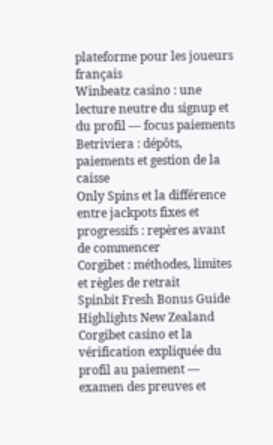plateforme pour les joueurs français
Winbeatz casino : une lecture neutre du signup et du profil — focus paiements
Betriviera : dépôts, paiements et gestion de la caisse
Only Spins et la différence entre jackpots fixes et progressifs : repères avant de commencer
Corgibet : méthodes, limites et règles de retrait
Spinbit Fresh Bonus Guide Highlights New Zealand
Corgibet casino et la vérification expliquée du profil au paiement — examen des preuves et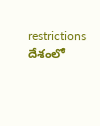restrictions
దేశంలో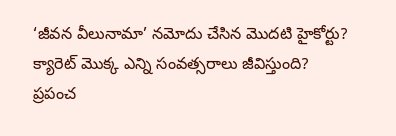‘జీవన వీలునామా’ నమోదు చేసిన మొదటి హైకోర్టు?
క్యారెట్ మొక్క ఎన్ని సంవత్సరాలు జీవిస్తుంది?
ప్రపంచ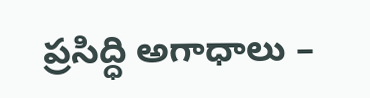ప్రసిద్ధి అగాధాలు –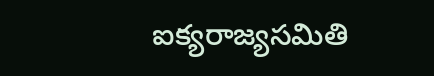ఐక్యరాజ్యసమితి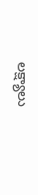లక్ష్యాలు